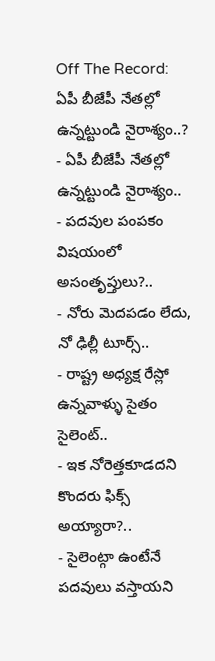Off The Record: ఏపీ బీజేపీ నేతల్లో ఉన్నట్టుండి నైరాశ్యం..?
- ఏపీ బీజేపీ నేతల్లో ఉన్నట్టుండి నైరాశ్యం..
- పదవుల పంపకం విషయంలో అసంతృప్తులు?..
- నోరు మెదపడం లేదు, నో ఢిల్లీ టూర్స్..
- రాష్ట్ర అధ్యక్ష రేస్లో ఉన్నవాళ్ళు సైతం సైలెంట్..
- ఇక నోరెత్తకూడదని కొందరు ఫిక్స్ అయ్యారా?..
- సైలెంట్గా ఉంటేనే పదవులు వస్తాయని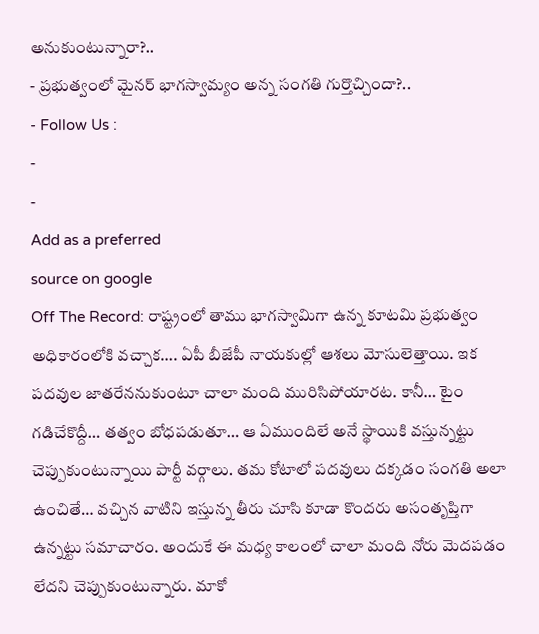అనుకుంటున్నారా?..
- ప్రభుత్వంలో మైనర్ భాగస్వామ్యం అన్న సంగతి గుర్తొచ్చిందా?..
- Follow Us :
-
-
Add as a preferred
source on google
Off The Record: రాష్ట్రంలో తాము భాగస్వామిగా ఉన్న కూటమి ప్రభుత్వం అధికారంలోకి వచ్చాక…. ఏపీ బీజేపీ నాయకుల్లో ఆశలు మోసులెత్తాయి. ఇక పదవుల జాతరేననుకుంటూ చాలా మంది మురిసిపోయారట. కానీ… టైం గడిచేకొద్దీ… తత్వం బోధపడుతూ… ఆ ఏముందిలే అనే స్థాయికి వస్తున్నట్టు చెప్పుకుంటున్నాయి పార్టీ వర్గాలు. తమ కోటాలో పదవులు దక్కడం సంగతి అలా ఉంచితే… వచ్చిన వాటిని ఇస్తున్న తీరు చూసి కూడా కొందరు అసంతృప్తిగా ఉన్నట్టు సమాచారం. అందుకే ఈ మధ్య కాలంలో చాలా మంది నోరు మెదపడం లేదని చెప్పుకుంటున్నారు. మాకో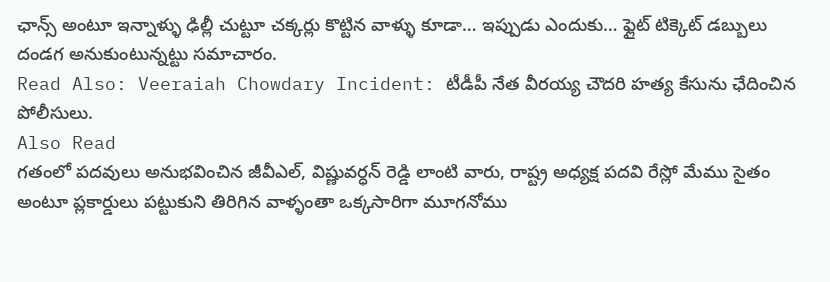ఛాన్స్ అంటూ ఇన్నాళ్ళు ఢిల్లీ చుట్టూ చక్కర్లు కొట్టిన వాళ్ళు కూడా… ఇప్పుడు ఎందుకు… ఫ్లైట్ టిక్కెట్ డబ్బులు దండగ అనుకుంటున్నట్టు సమాచారం.
Read Also: Veeraiah Chowdary Incident: టీడీపీ నేత వీరయ్య చౌదరి హత్య కేసును ఛేదించిన పోలీసులు.
Also Read
గతంలో పదవులు అనుభవించిన జీవీఎల్, విష్ణువర్ధన్ రెడ్డి లాంటి వారు, రాష్ట్ర అధ్యక్ష పదవి రేస్లో మేము సైతం అంటూ ప్లకార్డులు పట్టుకుని తిరిగిన వాళ్ళంతా ఒక్కసారిగా మూగనోము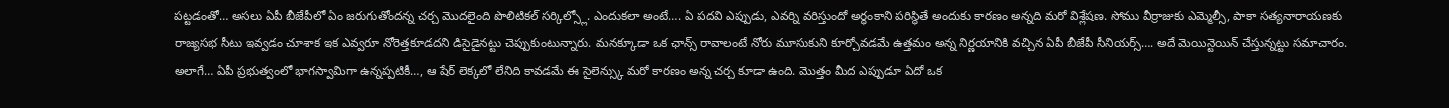పట్టడంతో… అసలు ఏపీ బీజేపీలో ఏం జరుగుతోందన్న చర్చ మొదలైంది పొలిటికల్ సర్కిల్స్లో. ఎందుకలా అంటే…. ఏ పదవి ఎప్పుడు, ఎవర్ని వరిస్తుందో అర్ధంకాని పరిస్థితే అందుకు కారణం అన్నది మరో విశ్లేషణ. సోము వీర్రాజుకు ఎమ్మెల్సీ, పాకా సత్యనారాయణకు రాజ్యసభ సీటు ఇవ్వడం చూశాక ఇక ఎవ్వరూ నోరెత్తకూడదని డిసైడైనట్టు చెప్పుకుంటున్నారు. మనక్కూడా ఒక ఛాన్స్ రావాలంటే నోరు మూసుకుని కూర్చోవడమే ఉత్తమం అన్న నిర్ణయానికి వచ్చిన ఏపీ బీజేపీ సీనియర్స్…. అదే మెయిన్టెయిన్ చేస్తున్నట్టు సమాచారం. అలాగే… ఏపీ ప్రభుత్వంలో భాగస్వామిగా ఉన్నప్పటికీ…, ఆ షేర్ లెక్కలో లేనిది కావడమే ఈ సైలెన్స్కు మరో కారణం అన్న చర్చ కూడా ఉంది. మొత్తం మీద ఎప్పుడూ ఏదో ఒక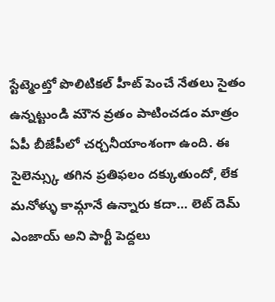స్టేట్మెంట్తో పొలిటికల్ హీట్ పెంచే నేతలు సైతం ఉన్నట్టుండి మౌన వ్రతం పాటించడం మాత్రం ఏపీ బీజేపీలో చర్చనీయాంశంగా ఉంది. ఈ సైలెన్స్కు తగిన ప్రతిఫలం దక్కుతుందో, లేక మనోళ్ళు కామ్గానే ఉన్నారు కదా… లెట్ దెమ్ ఎంజాయ్ అని పార్టీ పెద్దలు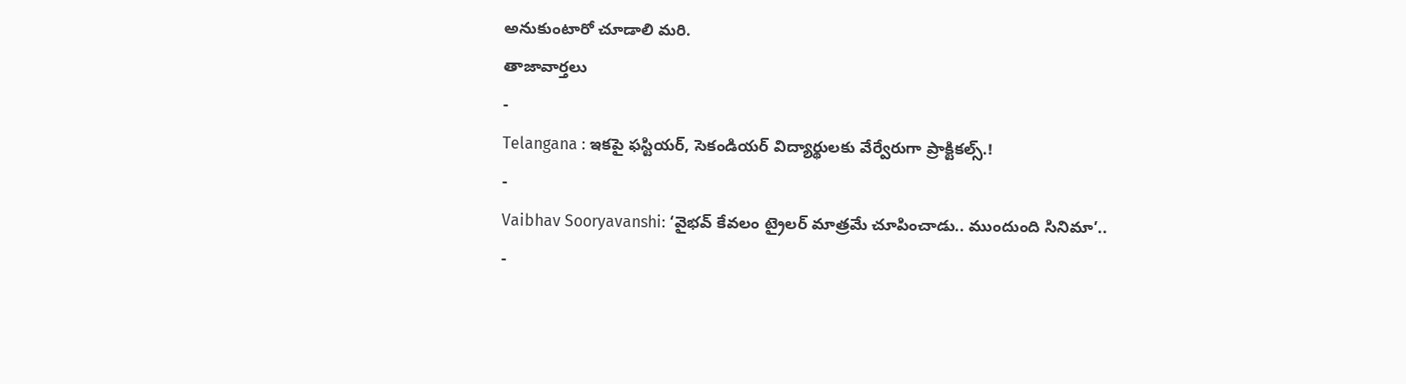అనుకుంటారో చూడాలి మరి.
తాజావార్తలు
-
Telangana : ఇకపై ఫస్టియర్, సెకండియర్ విద్యార్థులకు వేర్వేరుగా ప్రాక్టికల్స్.!
-
Vaibhav Sooryavanshi: ‘వైభవ్ కేవలం ట్రైలర్ మాత్రమే చూపించాడు.. ముందుంది సినిమా’..
-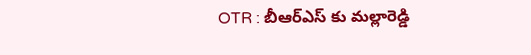OTR : బీఆర్ఎస్ కు మల్లారెడ్డి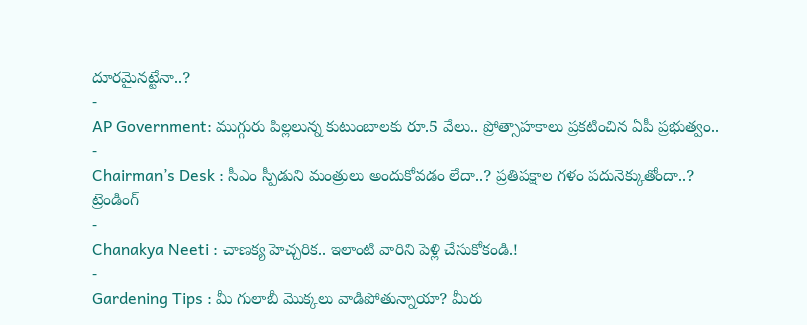దూరమైనట్టేనా..?
-
AP Government: ముగ్గురు పిల్లలున్న కుటుంబాలకు రూ.5 వేలు.. ప్రోత్సాహకాలు ప్రకటించిన ఏపీ ప్రభుత్వం..
-
Chairman’s Desk : సీఎం స్పీడుని మంత్రులు అందుకోవడం లేదా..? ప్రతిపక్షాల గళం పదునెక్కుతోందా..?
ట్రెండింగ్
-
Chanakya Neeti : చాణక్య హెచ్చరిక.. ఇలాంటి వారిని పెళ్లి చేసుకోకండి.!
-
Gardening Tips : మీ గులాబీ మొక్కలు వాడిపోతున్నాయా? మీరు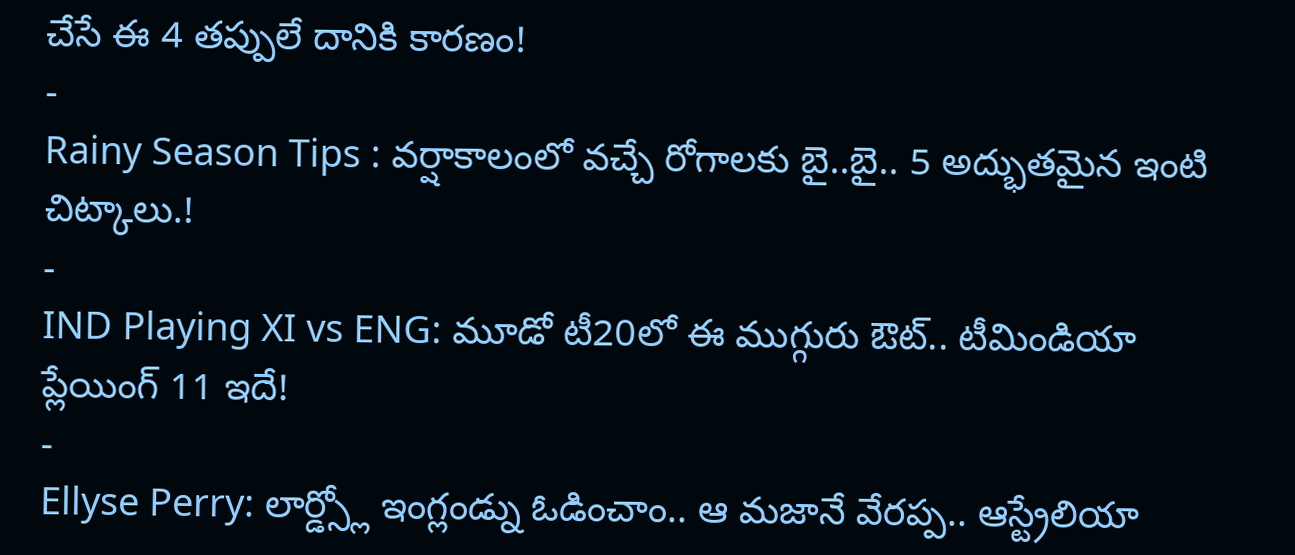చేసే ఈ 4 తప్పులే దానికి కారణం!
-
Rainy Season Tips : వర్షాకాలంలో వచ్చే రోగాలకు బై..బై.. 5 అద్భుతమైన ఇంటి చిట్కాలు.!
-
IND Playing XI vs ENG: మూడో టీ20లో ఈ ముగ్గురు ఔట్.. టీమిండియా ప్లేయింగ్ 11 ఇదే!
-
Ellyse Perry: లార్డ్స్లో ఇంగ్లండ్ను ఓడించాం.. ఆ మజానే వేరప్ప.. ఆస్ట్రేలియా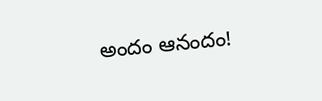అందం ఆనందం!